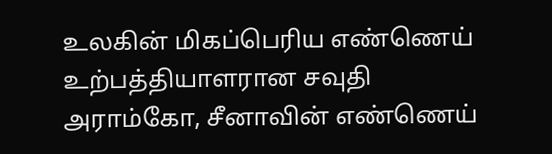உலகின் மிகப்பெரிய எண்ணெய் உற்பத்தியாளரான சவுதி அராம்கோ, சீனாவின் எண்ணெய்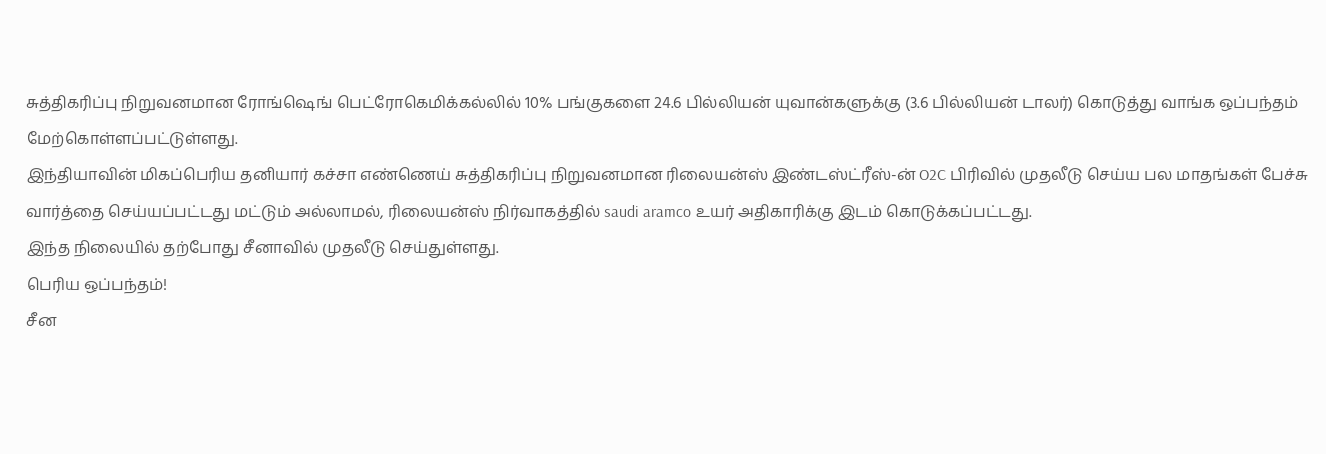சுத்திகரிப்பு நிறுவனமான ரோங்ஷெங் பெட்ரோகெமிக்கல்லில் 10% பங்குகளை 24.6 பில்லியன் யுவான்களுக்கு (3.6 பில்லியன் டாலர்) கொடுத்து வாங்க ஒப்பந்தம் மேற்கொள்ளப்பட்டுள்ளது.
இந்தியாவின் மிகப்பெரிய தனியார் கச்சா எண்ணெய் சுத்திகரிப்பு நிறுவனமான ரிலையன்ஸ் இண்டஸ்ட்ரீஸ்-ன் O2C பிரிவில் முதலீடு செய்ய பல மாதங்கள் பேச்சு வார்த்தை செய்யப்பட்டது மட்டும் அல்லாமல், ரிலையன்ஸ் நிர்வாகத்தில் saudi aramco உயர் அதிகாரிக்கு இடம் கொடுக்கப்பட்டது.
இந்த நிலையில் தற்போது சீனாவில் முதலீடு செய்துள்ளது.
பெரிய ஒப்பந்தம்!
சீன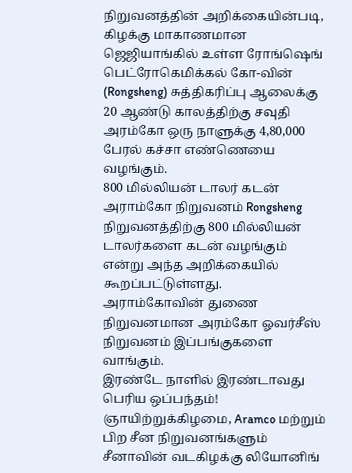நிறுவனத்தின் அறிக்கையின்படி, கிழக்கு மாகாணமான ஜெஜியாங்கில் உள்ள ரோங்ஷெங் பெட்ரோகெமிக்கல் கோ-வின் (Rongsheng) சுத்திகரிப்பு ஆலைக்கு 20 ஆண்டு காலத்திற்கு சவுதி அரம்கோ ஒரு நாளுக்கு 4,80,000 பேரல் கச்சா எண்ணெயை வழங்கும்.
800 மில்லியன் டாலர் கடன்
அராம்கோ நிறுவனம் Rongsheng நிறுவனத்திற்கு 800 மில்லியன் டாலர்களை கடன் வழங்கும் என்று அந்த அறிக்கையில் கூறப்பட்டுள்ளது. அராம்கோவின் துணை நிறுவனமான அரம்கோ ஓவர்சீஸ் நிறுவனம் இப்பங்குகளை வாங்கும்.
இரண்டே நாளில் இரண்டாவது பெரிய ஒப்பந்தம்!
ஞாயிற்றுக்கிழமை, Aramco மற்றும் பிற சீன நிறுவனங்களும் சீனாவின் வடகிழக்கு லியோனிங்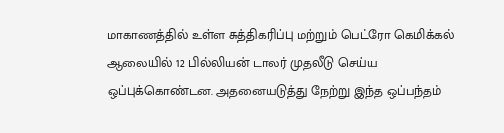மாகாணத்தில் உள்ள சுத்திகரிப்பு மற்றும் பெட்ரோ கெமிக்கல் ஆலையில் 12 பில்லியன் டாலர் முதலீடு செய்ய ஒப்புக்கொண்டன. அதனையடுத்து நேற்று இந்த ஒப்பந்தம்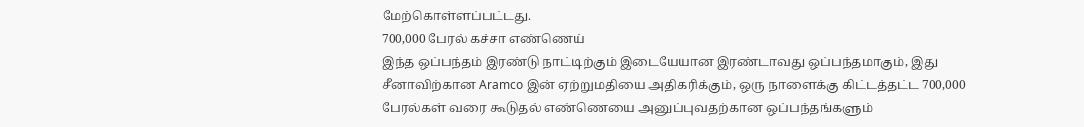மேற்கொள்ளப்பட்டது.
700,000 பேரல் கச்சா எண்ணெய்
இந்த ஒப்பந்தம் இரண்டு நாட்டிற்கும் இடையேயான இரண்டாவது ஒப்பந்தமாகும், இது சீனாவிற்கான Aramco இன் ஏற்றுமதியை அதிகரிக்கும், ஒரு நாளைக்கு கிட்டத்தட்ட 700,000 பேரல்கள் வரை கூடுதல் எண்ணெயை அனுப்புவதற்கான ஒப்பந்தங்களும்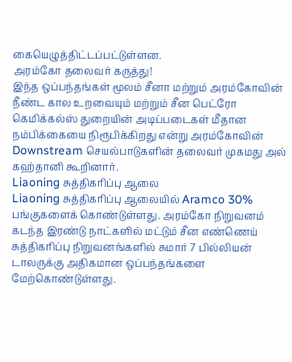கையெழுத்திட்டப்பட்டுள்ளன.
அரம்கோ தலைவர் கருத்து!
இந்த ஒப்பந்தங்கள் மூலம் சீனா மற்றும் அரம்கோவின் நீண்ட கால உறவையும் மற்றும் சீன பெட்ரோ கெமிக்கல்ஸ் துறையின் அடிப்படைகள் மீதான நம்பிக்கையை நிரூபிக்கிறது என்று அரம்கோவின் Downstream செயல்பாடுகளின் தலைவர் முகமது அல் கஹ்தானி கூறினார்.
Liaoning சுத்திகரிப்பு ஆலை
Liaoning சுத்திகரிப்பு ஆலையில் Aramco 30% பங்குகளைக் கொண்டுள்ளது. அரம்கோ நிறுவனம் கடந்த இரண்டு நாட்களில் மட்டும் சீன எண்ணெய் சுத்திகரிப்பு நிறுவனங்களில் சுமார் 7 பில்லியன் டாலருக்கு அதிகமான ஒப்பந்தங்களை மேற்கொண்டுள்ளது.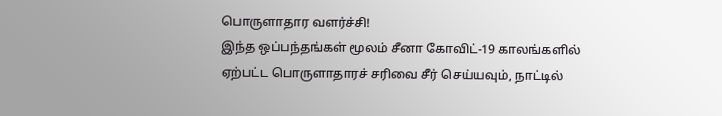பொருளாதார வளர்ச்சி!
இந்த ஒப்பந்தங்கள் மூலம் சீனா கோவிட்-19 காலங்களில் ஏற்பட்ட பொருளாதாரச் சரிவை சீர் செய்யவும், நாட்டில்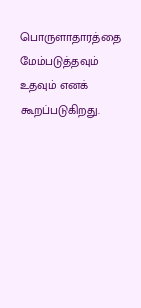பொருளாதாரத்தை மேம்படுத்தவும் உதவும் எனக் கூறப்படுகிறது.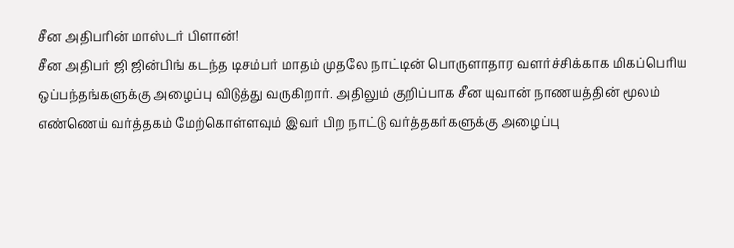சீன அதிபரின் மாஸ்டர் பிளான்!
சீன அதிபர் ஜி ஜின்பிங் கடந்த டிசம்பர் மாதம் முதலே நாட்டின் பொருளாதார வளர்ச்சிக்காக மிகப்பெரிய ஒப்பந்தங்களுக்கு அழைப்பு விடுத்து வருகிறார். அதிலும் குறிப்பாக சீன யுவான் நாணயத்தின் மூலம் எண்ணெய் வர்த்தகம் மேற்கொள்ளவும் இவர் பிற நாட்டு வர்த்தகர்களுக்கு அழைப்பு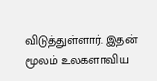விடுத்துள்ளார். இதன் மூலம் உலகளாவிய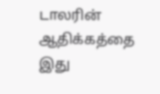டாலரின் ஆதிக்கத்தை இது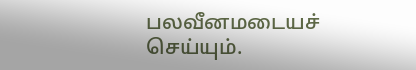பலவீனமடையச் செய்யும்.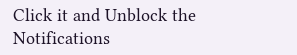Click it and Unblock the Notifications